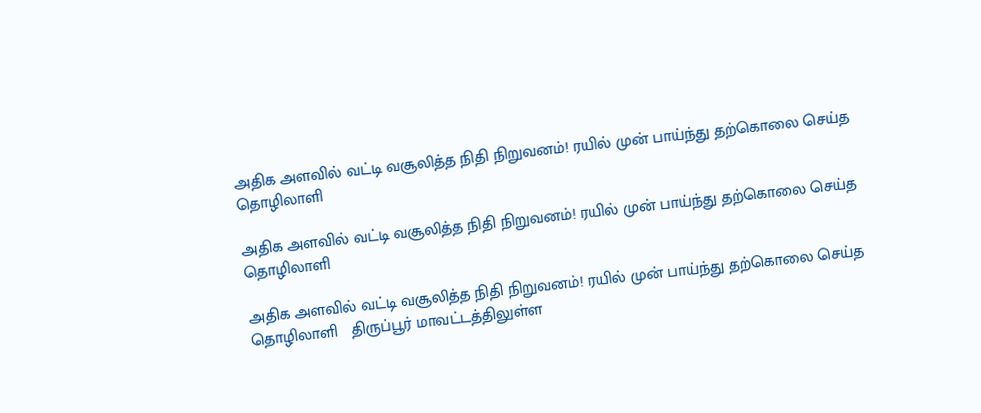அதிக அளவில் வட்டி வசூலித்த நிதி நிறுவனம்! ரயில் முன் பாய்ந்து தற்கொலை செய்த தொழிலாளி

அதிக அளவில் வட்டி வசூலித்த நிதி நிறுவனம்! ரயில் முன் பாய்ந்து தற்கொலை செய்த தொழிலாளி

அதிக அளவில் வட்டி வசூலித்த நிதி நிறுவனம்! ரயில் முன் பாய்ந்து தற்கொலை செய்த தொழிலாளி   திருப்பூர் மாவட்டத்திலுள்ள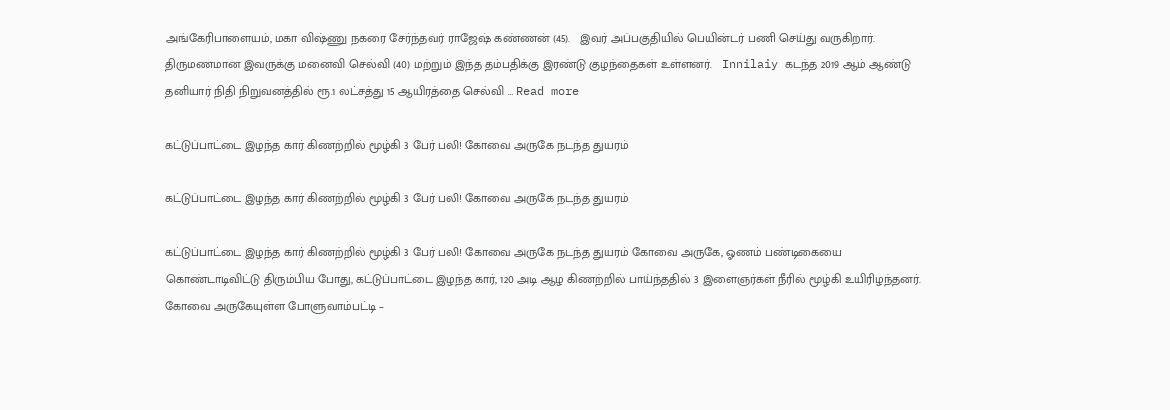அங்கேரிபாளையம், மகா விஷ்ணு நகரை சேர்ந்தவர் ராஜேஷ் கண்ணன் (45).   இவர் அப்பகுதியில் பெயின்டர் பணி செய்து வருகிறார். திருமணமான இவருக்கு மனைவி செல்வி (40) மற்றும் இந்த தம்பதிக்கு இரண்டு குழந்தைகள் உள்ளனர்.   Innilaiy கடந்த 2019 ஆம் ஆண்டு தனியார் நிதி நிறுவனத்தில் ரூ.1 லட்சத்து 15 ஆயிரத்தை செல்வி … Read more

கட்டுப்பாட்டை இழந்த கார் கிணற்றில் மூழ்கி 3 பேர் பலி! கோவை அருகே நடந்த துயரம்

கட்டுப்பாட்டை இழந்த கார் கிணற்றில் மூழ்கி 3 பேர் பலி! கோவை அருகே நடந்த துயரம்

கட்டுப்பாட்டை இழந்த கார் கிணற்றில் மூழ்கி 3 பேர் பலி! கோவை அருகே நடந்த துயரம் கோவை அருகே, ஓணம் பண்டிகையை கொண்டாடிவிட்டு திரும்பிய போது, கட்டுப்பாட்டை இழந்த கார், 120 அடி ஆழ கிணற்றில் பாய்ந்ததில் 3 இளைஞர்கள் நீரில் மூழ்கி உயிரிழந்தனர். கோவை அருகேயுள்ள போளுவாம்பட்டி –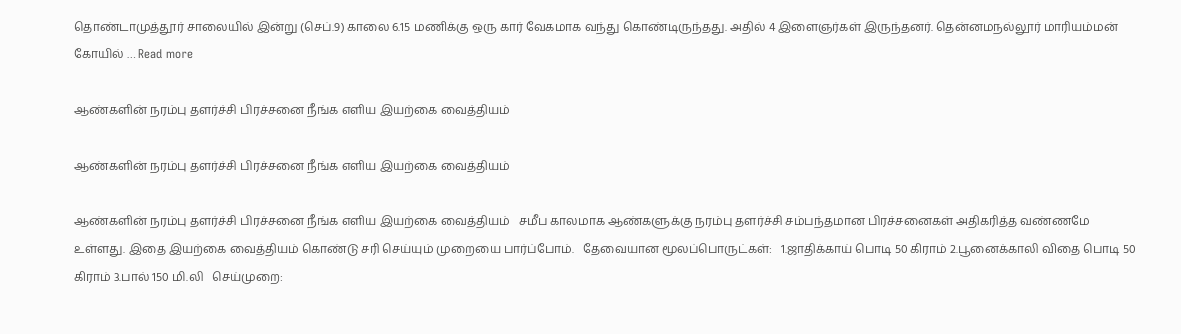தொண்டாமுத்தூர் சாலையில் இன்று (செப்.9) காலை 6.15 மணிக்கு ஒரு கார் வேகமாக வந்து கொண்டிருந்தது. அதில் 4 இளைஞர்கள் இருந்தனர். தென்னமநல்லூர் மாரியம்மன் கோயில் … Read more

ஆண்களின் நரம்பு தளர்ச்சி பிரச்சனை நீங்க எளிய இயற்கை வைத்தியம்

ஆண்களின் நரம்பு தளர்ச்சி பிரச்சனை நீங்க எளிய இயற்கை வைத்தியம்

ஆண்களின் நரம்பு தளர்ச்சி பிரச்சனை நீங்க எளிய இயற்கை வைத்தியம்   சமீப காலமாக ஆண்களுக்கு நரம்பு தளர்ச்சி சம்பந்தமான பிரச்சனைகள் அதிகரித்த வண்ணமே உள்ளது. இதை இயற்கை வைத்தியம் கொண்டு சரி செய்யும் முறையை பார்ப்போம்.   தேவையான மூலப்பொருட்கள்:   1.ஜாதிக்காய் பொடி 50 கிராம் 2.பூனைக்காலி விதை பொடி 50 கிராம் 3.பால் 150 மி.லி   செய்முறை: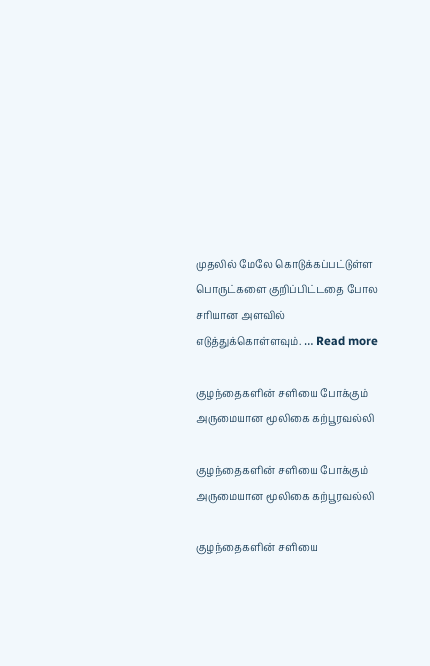முதலில் மேலே கொடுக்கப்பட்டுள்ள பொருட்களை குறிப்பிட்டதை போல சரியான அளவில் எடுத்துக்கொள்ளவும். … Read more

குழந்தைகளின் சளியை போக்கும் அருமையான மூலிகை கற்பூரவல்லி

குழந்தைகளின் சளியை போக்கும் அருமையான மூலிகை கற்பூரவல்லி

குழந்தைகளின் சளியை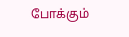போக்கும்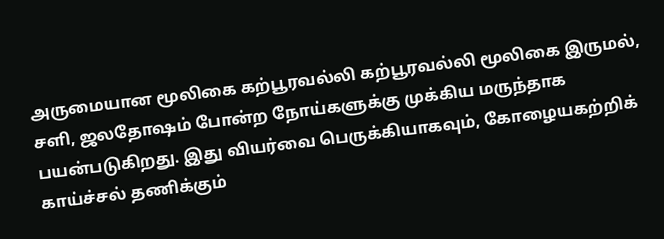அருமையான மூலிகை கற்பூரவல்லி கற்பூரவல்லி மூலிகை இருமல், சளி, ஜலதோஷம் போன்ற நோய்களுக்கு முக்கிய மருந்தாக பயன்படுகிறது. இது வியர்வை பெருக்கியாகவும், கோழையகற்றிக் காய்ச்சல் தணிக்கும்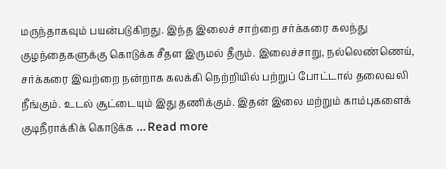மருந்தாகவும் பயன்படுகிறது. இந்த இலைச் சாற்றை சர்க்கரை கலந்து குழந்தைகளுக்கு கொடுக்க சீதள இருமல் தீரும். இலைச்சாறு, நல்லெண்ணெய், சர்க்கரை இவற்றை நன்றாக கலக்கி நெற்றியில் பற்றுப் போட்டால் தலைவலி நீங்கும். உடல் சூட்டையும் இது தணிக்கும். இதன் இலை மற்றும் காம்புகளைக் குடிநீராக்கிக் கொடுக்க … Read more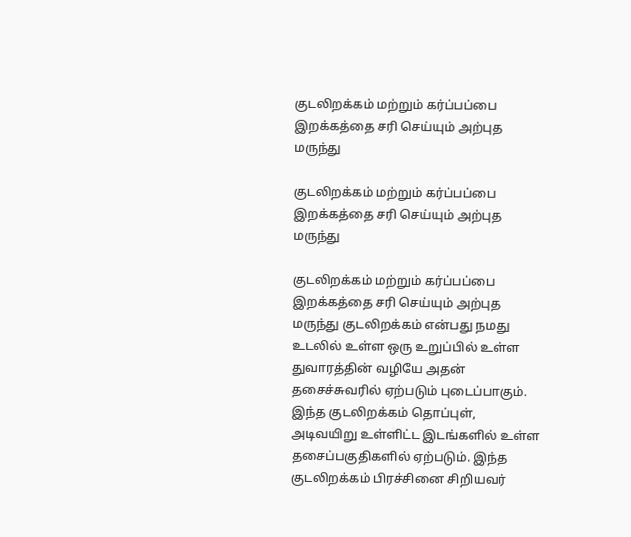குடலிறக்கம் மற்றும் கர்ப்பப்பை இறக்கத்தை சரி செய்யும் அற்புத மருந்து

குடலிறக்கம் மற்றும் கர்ப்பப்பை இறக்கத்தை சரி செய்யும் அற்புத மருந்து

குடலிறக்கம் மற்றும் கர்ப்பப்பை இறக்கத்தை சரி செய்யும் அற்புத மருந்து குடலிறக்கம் என்பது நமது உடலில் உள்ள ஒரு உறுப்பில் உள்ள துவாரத்தின் வழியே அதன் தசைச்சுவரில் ஏற்படும் புடைப்பாகும். இந்த குடலிறக்கம் தொப்புள், அடிவயிறு உள்ளிட்ட இடங்களில் உள்ள தசைப்பகுதிகளில் ஏற்படும். இந்த குடலிறக்கம் பிரச்சினை சிறியவர்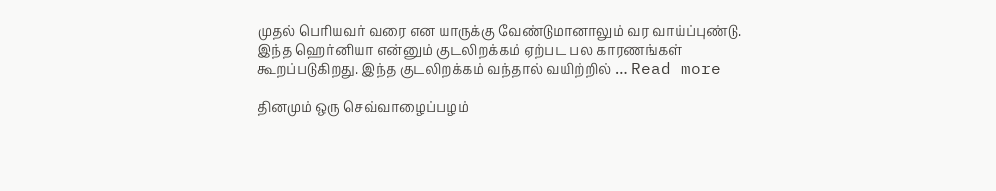முதல் பெரியவர் வரை என யாருக்கு வேண்டுமானாலும் வர வாய்ப்புண்டு. இந்த ஹெர்னியா என்னும் குடலிறக்கம் ஏற்பட பல காரணங்கள் கூறப்படுகிறது. இந்த குடலிறக்கம் வந்தால் வயிற்றில் … Read more

தினமும் ஒரு செவ்வாழைப்பழம்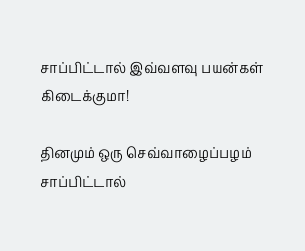சாப்பிட்டால் இவ்வளவு பயன்கள் கிடைக்குமா!

தினமும் ஒரு செவ்வாழைப்பழம் சாப்பிட்டால்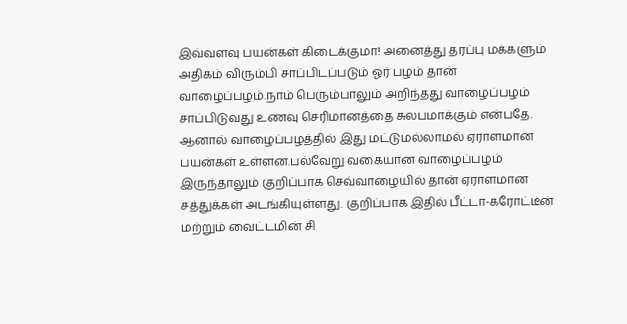இவ்வளவு பயன்கள் கிடைக்குமா! அனைத்து தரப்பு மக்களும் அதிகம் விரும்பி சாப்பிடப்படும் ஓர் பழம் தான் வாழைப்பழம்.நாம் பெரும்பாலும் அறிந்தது வாழைப்பழம் சாப்பிடுவது உணவு செரிமானத்தை சுலபமாக்கும் என்பதே. ஆனால் வாழைப்பழத்தில் இது மட்டுமல்லாமல் ஏராளமான பயன்கள் உள்ளன.பல்வேறு வகையான வாழைப்பழம் இருந்தாலும் குறிப்பாக செவ்வாழையில் தான் ஏராளமான சத்துக்கள் அடங்கியுள்ளது. குறிப்பாக இதில் பீட்டா-கரோட்டீன் மற்றும் வைட்டமின் சி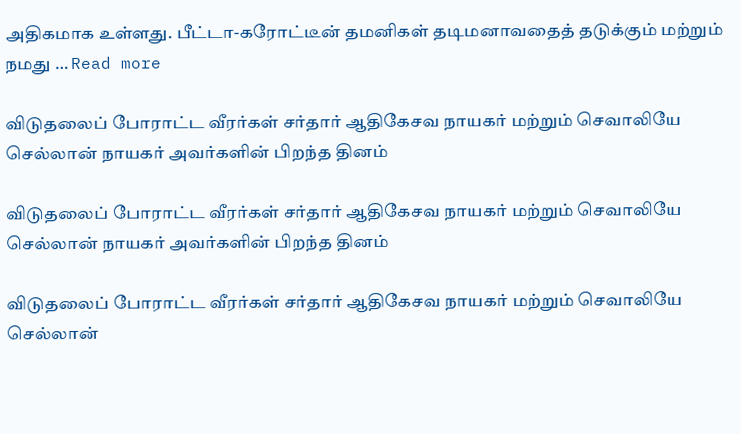அதிகமாக உள்ளது. பீட்டா-கரோட்டீன் தமனிகள் தடிமனாவதைத் தடுக்கும் மற்றும் நமது … Read more

விடுதலைப் போராட்ட வீரர்கள் சர்தார் ஆதிகேசவ நாயகர் மற்றும் செவாலியே செல்லான் நாயகர் அவர்களின் பிறந்த தினம்

விடுதலைப் போராட்ட வீரர்கள் சர்தார் ஆதிகேசவ நாயகர் மற்றும் செவாலியே செல்லான் நாயகர் அவர்களின் பிறந்த தினம்

விடுதலைப் போராட்ட வீரர்கள் சர்தார் ஆதிகேசவ நாயகர் மற்றும் செவாலியே செல்லான்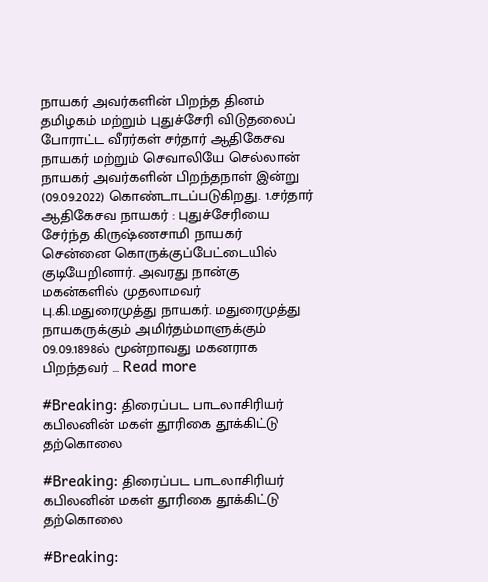நாயகர் அவர்களின் பிறந்த தினம் தமிழகம் மற்றும் புதுச்சேரி விடுதலைப் போராட்ட வீரர்கள் சர்தார் ஆதிகேசவ நாயகர் மற்றும் செவாலியே செல்லான் நாயகர் அவர்களின் பிறந்தநாள் இன்று (09.09.2022) கொண்டாடப்படுகிறது. 1.சர்தார் ஆதிகேசவ நாயகர் : புதுச்சேரியை சேர்ந்த கிருஷ்ணசாமி நாயகர் சென்னை கொருக்குப்பேட்டையில் குடியேறினார். அவரது நான்கு மகன்களில் முதலாமவர் பு.கி.மதுரைமுத்து நாயகர். மதுரைமுத்து நாயகருக்கும் அமிர்தம்மாளுக்கும் 09.09.1898ல் மூன்றாவது மகனராக பிறந்தவர் … Read more

#Breaking: திரைப்பட பாடலாசிரியர் கபிலனின் மகள் தூரிகை தூக்கிட்டு தற்கொலை

#Breaking: திரைப்பட பாடலாசிரியர் கபிலனின் மகள் தூரிகை தூக்கிட்டு தற்கொலை

#Breaking: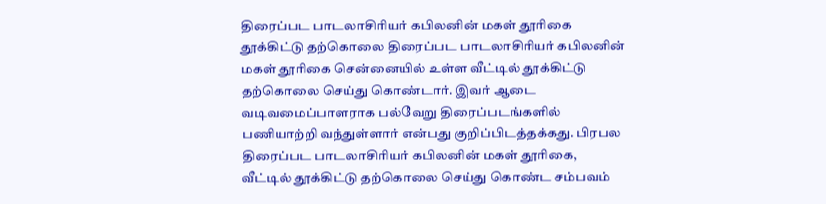திரைப்பட பாடலாசிரியர் கபிலனின் மகள் தூரிகை தூக்கிட்டு தற்கொலை திரைப்பட பாடலாசிரியர் கபிலனின் மகள் தூரிகை சென்னையில் உள்ள வீட்டில் தூக்கிட்டு தற்கொலை செய்து கொண்டார். இவர் ஆடை வடிவமைப்பாளராக பல்வேறு திரைப்படங்களில் பணியாற்றி வந்துள்ளார் என்பது குறிப்பிடத்தக்கது. பிரபல திரைப்பட பாடலாசிரியர் கபிலனின் மகள் தூரிகை, வீட்டில் தூக்கிட்டு தற்கொலை செய்து கொண்ட சம்பவம்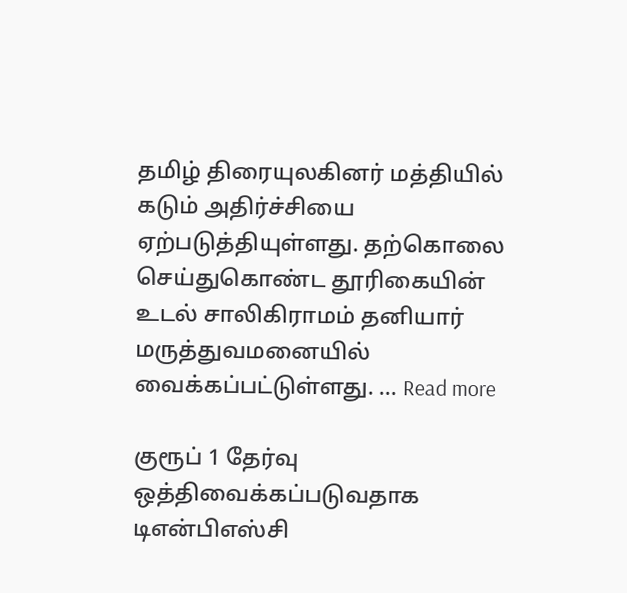தமிழ் திரையுலகினர் மத்தியில் கடும் அதிர்ச்சியை ஏற்படுத்தியுள்ளது. தற்கொலை செய்துகொண்ட தூரிகையின் உடல் சாலிகிராமம் தனியார் மருத்துவமனையில் வைக்கப்பட்டுள்ளது. … Read more

குரூப் 1 தேர்வு ஒத்திவைக்கப்படுவதாக டிஎன்பிஎஸ்சி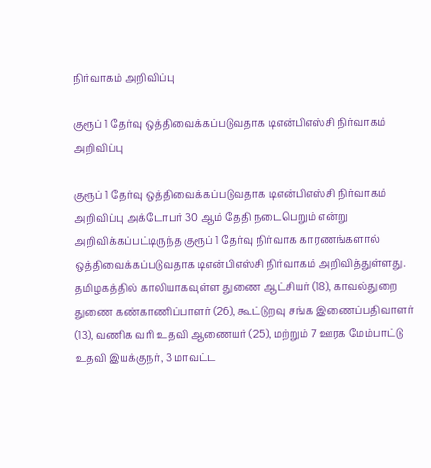நிர்வாகம் அறிவிப்பு

குரூப் 1 தேர்வு ஒத்திவைக்கப்படுவதாக டிஎன்பிஎஸ்சி நிர்வாகம் அறிவிப்பு

குரூப் 1 தேர்வு ஒத்திவைக்கப்படுவதாக டிஎன்பிஎஸ்சி நிர்வாகம் அறிவிப்பு அக்டோபர் 30 ஆம் தேதி நடைபெறும் என்று அறிவிக்கப்பட்டிருந்த குரூப் 1 தேர்வு நிர்வாக காரணங்களால் ஒத்திவைக்கப்படுவதாக டிஎன்பிஎஸ்சி நிர்வாகம் அறிவித்துள்ளது. தமிழகத்தில் காலியாகவுள்ள துணை ஆட்சியர் (18), காவல்துறை துணை கண்காணிப்பாளர் (26), கூட்டுறவு சங்க இணைப்பதிவாளர் (13), வணிக வரி உதவி ஆணையர் (25), மற்றும் 7 ஊரக மேம்பாட்டு உதவி இயக்குநர், 3 மாவட்ட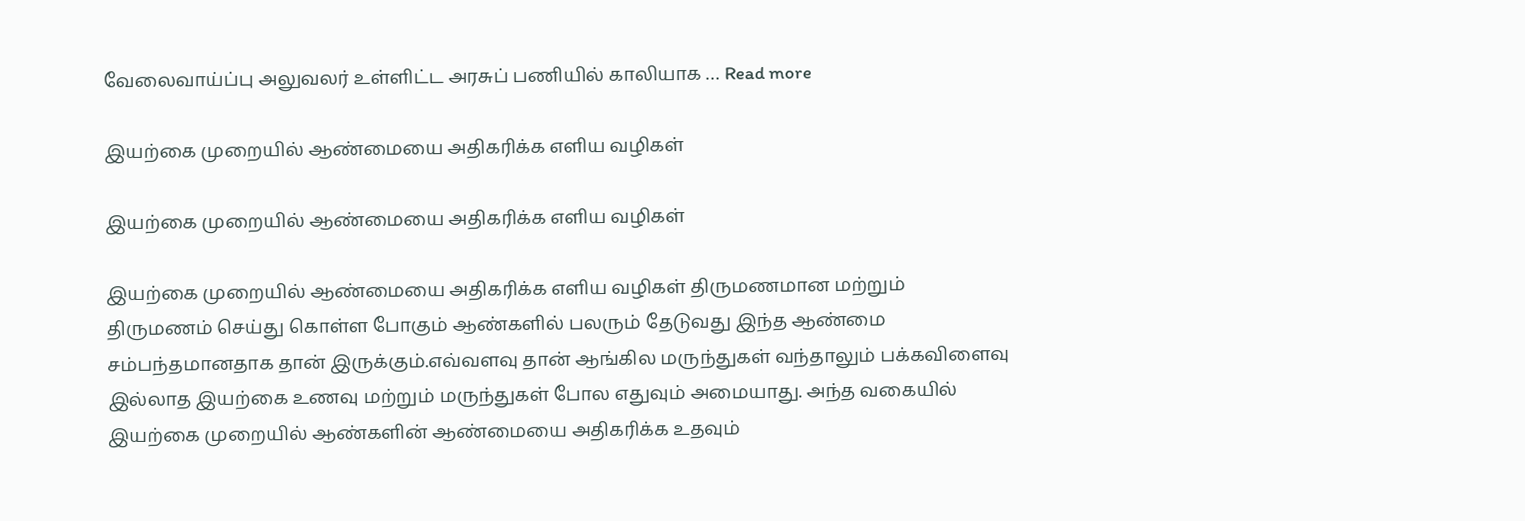வேலைவாய்ப்பு அலுவலர் உள்ளிட்ட அரசுப் பணியில் காலியாக … Read more

இயற்கை முறையில் ஆண்மையை அதிகரிக்க எளிய வழிகள்

இயற்கை முறையில் ஆண்மையை அதிகரிக்க எளிய வழிகள்

இயற்கை முறையில் ஆண்மையை அதிகரிக்க எளிய வழிகள் திருமணமான மற்றும் திருமணம் செய்து கொள்ள போகும் ஆண்களில் பலரும் தேடுவது இந்த ஆண்மை சம்பந்தமானதாக தான் இருக்கும்.எவ்வளவு தான் ஆங்கில மருந்துகள் வந்தாலும் பக்கவிளைவு இல்லாத இயற்கை உணவு மற்றும் மருந்துகள் போல எதுவும் அமையாது. அந்த வகையில் இயற்கை முறையில் ஆண்களின் ஆண்மையை அதிகரிக்க உதவும்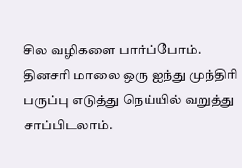சில வழிகளை பார்ப்போம். தினசரி மாலை ஒரு ஐந்து முந்திரி பருப்பு எடுத்து நெய்யில் வறுத்து சாப்பிடலாம்.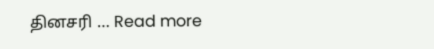தினசரி … Read more